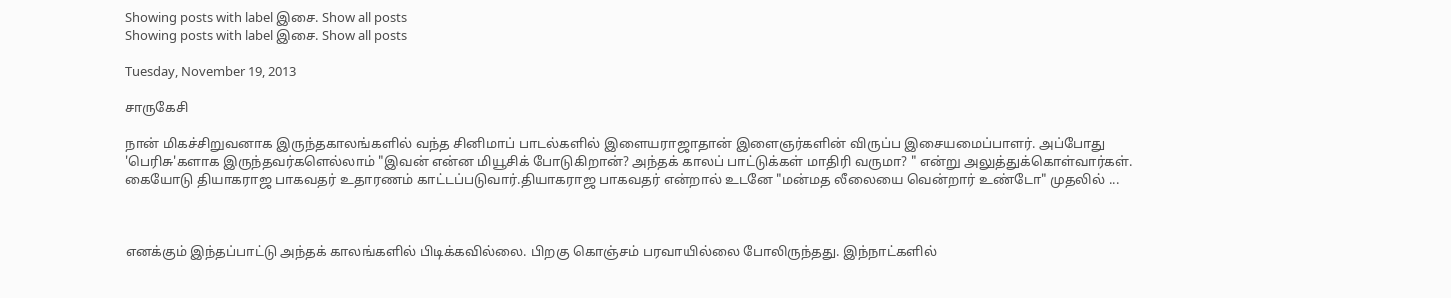Showing posts with label இசை. Show all posts
Showing posts with label இசை. Show all posts

Tuesday, November 19, 2013

சாருகேசி

நான் மிகச்சிறுவனாக இருந்தகாலங்களில் வந்த சினிமாப் பாடல்களில் இளையராஜாதான் இளைஞர்களின் விருப்ப இசையமைப்பாளர். அப்போது 'பெரிசு'களாக இருந்தவர்களெல்லாம் "இவன் என்ன மியூசிக் போடுகிறான்? அந்தக் காலப் பாட்டுக்கள் மாதிரி வருமா? " என்று அலுத்துக்கொள்வார்கள். கையோடு தியாகராஜ பாகவதர் உதாரணம் காட்டப்படுவார்.தியாகராஜ பாகவதர் என்றால் உடனே "மன்மத லீலையை வென்றார் உண்டோ" முதலில் ...



எனக்கும் இந்தப்பாட்டு அந்தக் காலங்களில் பிடிக்கவில்லை. பிறகு கொஞ்சம் பரவாயில்லை போலிருந்தது. இந்நாட்களில்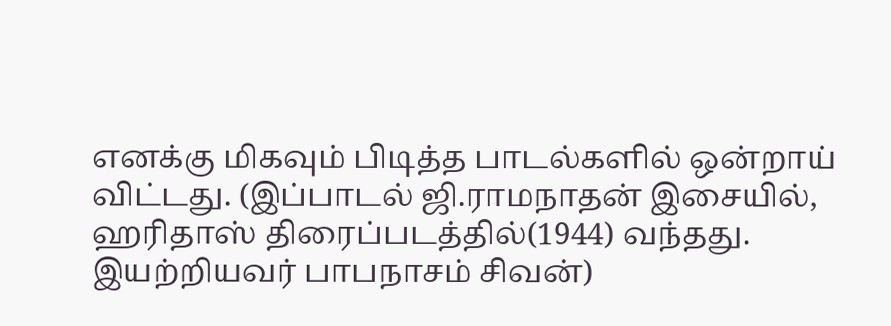எனக்கு மிகவும் பிடித்த பாடல்களில் ஒன்றாய் விட்டது. (இப்பாடல் ஜி.ராமநாதன் இசையில், ஹரிதாஸ் திரைப்படத்தில்(1944) வந்தது. இயற்றியவர் பாபநாசம் சிவன்)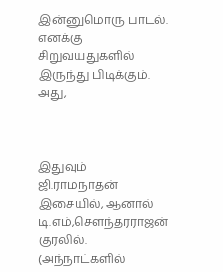இன்னுமொரு பாடல். எனக்கு சிறுவயதுகளில் இருந்து பிடிக்கும். அது,



இதுவும் ஜி.ராமநாதன் இசையில், ஆனால் டி.எம்,சௌந்தரராஜன் குரலில். (அந்நாட்களில்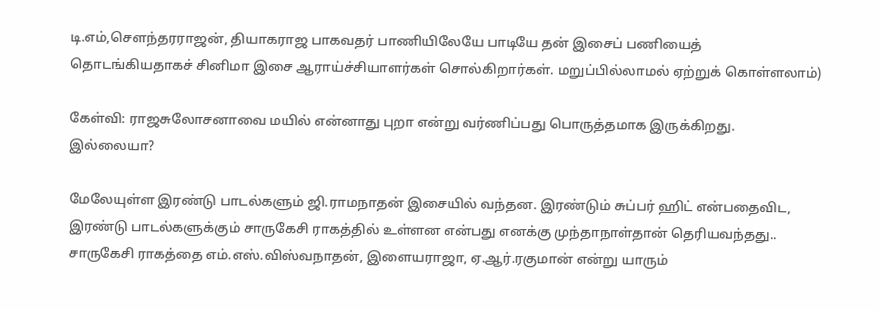டி.எம்,சௌந்தரராஜன், தியாகராஜ பாகவதர் பாணியிலேயே பாடியே தன் இசைப் பணியைத் தொடங்கியதாகச் சினிமா இசை ஆராய்ச்சியாளர்கள் சொல்கிறார்கள். மறுப்பில்லாமல் ஏற்றுக் கொள்ளலாம்)

கேள்வி: ராஜசுலோசனாவை மயில் என்னாது புறா என்று வர்ணிப்பது பொருத்தமாக இருக்கிறது. இல்லையா?

மேலேயுள்ள இரண்டு பாடல்களும் ஜி.ராமநாதன் இசையில் வந்தன. இரண்டும் சுப்பர் ஹிட் என்பதைவிட, இரண்டு பாடல்களுக்கும் சாருகேசி ராகத்தில் உள்ளன என்பது எனக்கு முந்தாநாள்தான் தெரியவந்தது.. சாருகேசி ராகத்தை எம்.எஸ்.விஸ்வநாதன், இளையராஜா, ஏ.ஆர்.ரகுமான் என்று யாரும்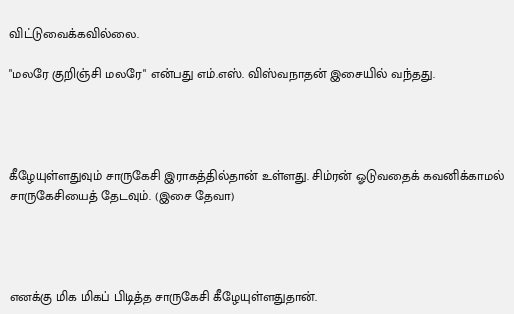விட்டுவைக்கவில்லை.

"மலரே குறிஞ்சி மலரே" என்பது எம்.எஸ். விஸ்வநாதன் இசையில் வந்தது.




கீழேயுள்ளதுவும் சாருகேசி இராகத்தில்தான் உள்ளது. சிம்ரன் ஓடுவதைக் கவனிக்காமல் சாருகேசியைத் தேடவும். (இசை தேவா)




எனக்கு மிக மிகப் பிடித்த சாருகேசி கீழேயுள்ளதுதான்.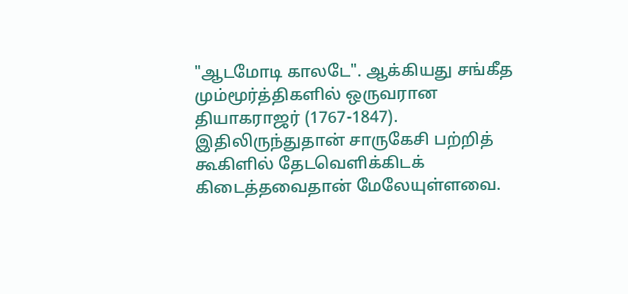"ஆடமோடி காலடே". ஆக்கியது சங்கீத மும்மூர்த்திகளில் ஒருவரான தியாகராஜர் (1767-1847). இதிலிருந்துதான் சாருகேசி பற்றித் கூகிளில் தேடவெளிக்கிடக் கிடைத்தவைதான் மேலேயுள்ளவை.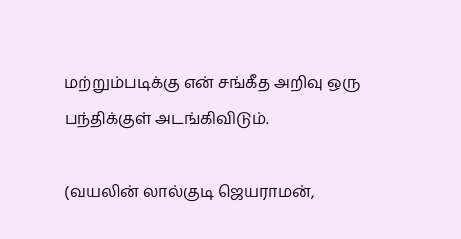மற்றும்படிக்கு என் சங்கீத அறிவு ஒரு பந்திக்குள் அடங்கிவிடும்.

(வயலின் லால்குடி ஜெயராமன்,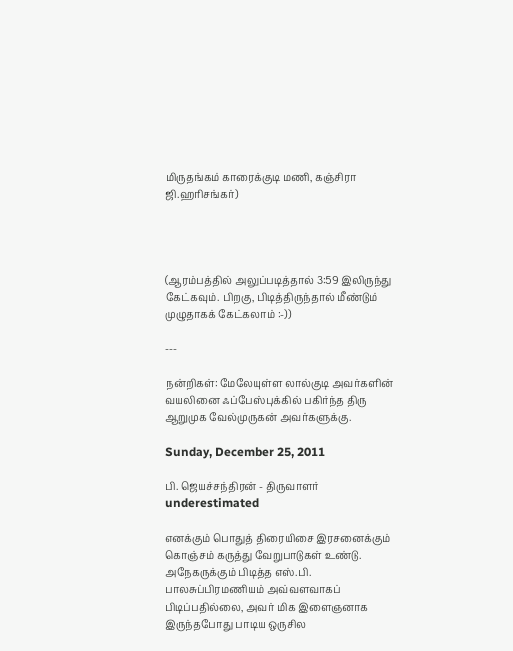மிருதங்கம் காரைக்குடி மணி, கஞ்சிரா ஜி.ஹரிசங்கர்)




(ஆரம்பத்தில் அலுப்படித்தால் 3:59 இலிருந்து கேட்கவும். பிறகு, பிடித்திருந்தால் மீண்டும் முழுதாகக் கேட்கலாம் :-))

---

நன்றிகள்: மேலேயுள்ள லால்குடி அவர்களின் வயலினை ஃப்பேஸ்புக்கில் பகிர்ந்த திரு ஆறுமுக வேல்முருகன் அவர்களுக்கு.

Sunday, December 25, 2011

பி. ஜெயச்சந்திரன் - திருவாளர் underestimated

எனக்கும் பொதுத் திரையிசை இரசனைக்கும் கொஞ்சம் கருத்து வேறுபாடுகள் உண்டு. அநேகருக்கும் பிடித்த எஸ்.பி. பாலசுப்பிரமணியம் அவ்வளவாகப் பிடிப்பதில்லை, அவர் மிக இளைஞனாக இருந்தபோது பாடிய ஒருசில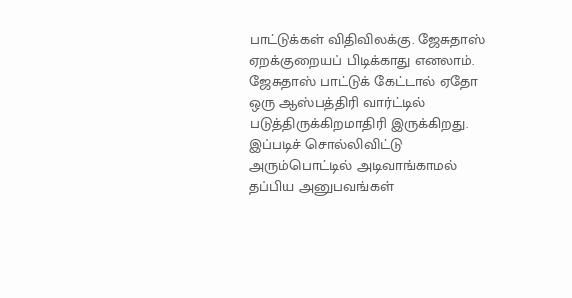பாட்டுக்கள் விதிவிலக்கு. ஜேசுதாஸ் ஏறக்குறையப் பிடிக்காது எனலாம். ஜேசுதாஸ் பாட்டுக் கேட்டால் ஏதோ ஒரு ஆஸ்பத்திரி வார்ட்டில் படுத்திருக்கிறமாதிரி இருக்கிறது. இப்படிச் சொல்லிவிட்டு அரும்பொட்டில் அடிவாங்காமல் தப்பிய அனுபவங்கள்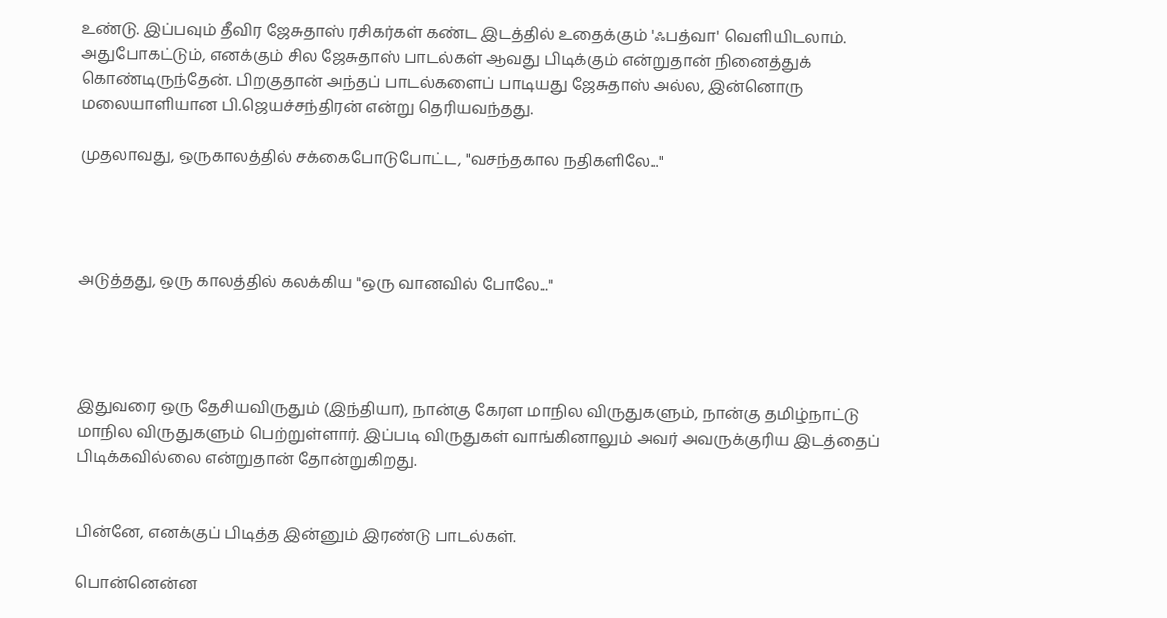உண்டு. இப்பவும் தீவிர ஜேசுதாஸ் ரசிகர்கள் கண்ட இடத்தில் உதைக்கும் 'ஃபத்வா' வெளியிடலாம். அதுபோகட்டும், எனக்கும் சில ஜேசுதாஸ் பாடல்கள் ஆவது பிடிக்கும் என்றுதான் நினைத்துக் கொண்டிருந்தேன். பிறகுதான் அந்தப் பாடல்களைப் பாடியது ஜேசுதாஸ் அல்ல, இன்னொரு மலையாளியான பி.ஜெயச்சந்திரன் என்று தெரியவந்தது.

முதலாவது, ஒருகாலத்தில் சக்கைபோடுபோட்ட, "வசந்தகால நதிகளிலே..."




அடுத்தது, ஒரு காலத்தில் கலக்கிய "ஒரு வானவில் போலே..."




இதுவரை ஒரு தேசியவிருதும் (இந்தியா), நான்கு கேரள மாநில விருதுகளும், நான்கு தமிழ்நாட்டு மாநில விருதுகளும் பெற்றுள்ளார். இப்படி விருதுகள் வாங்கினாலும் அவர் அவருக்குரிய இடத்தைப் பிடிக்கவில்லை என்றுதான் தோன்றுகிறது.


பின்னே, எனக்குப் பிடித்த இன்னும் இரண்டு பாடல்கள்.

பொன்னென்ன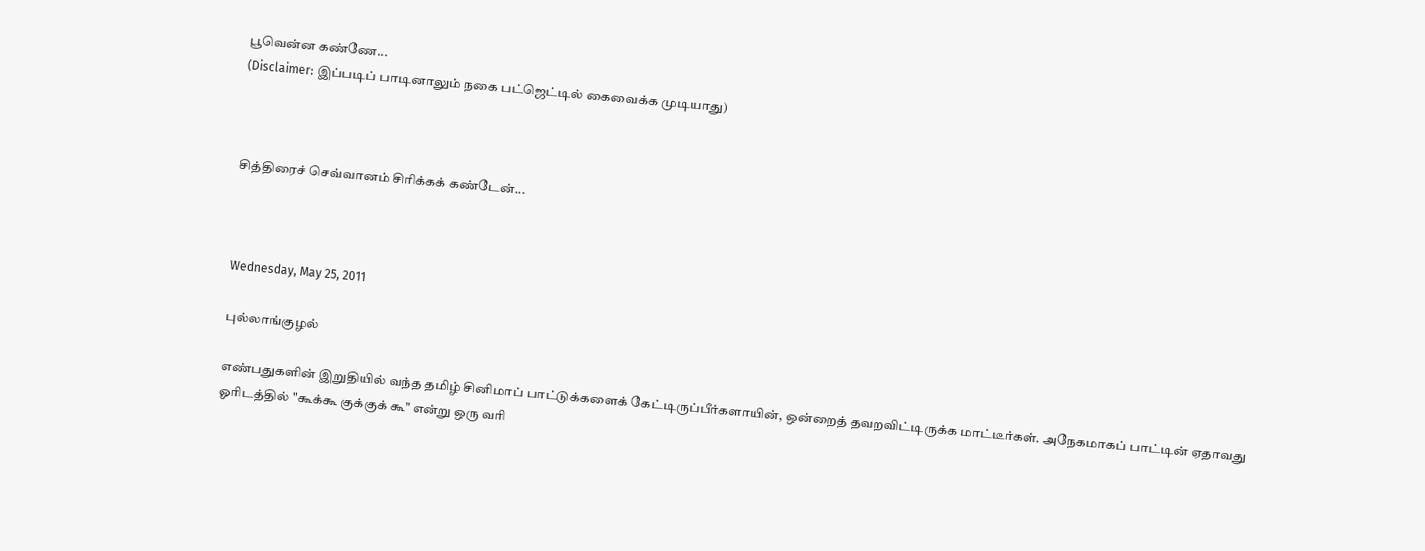பூவென்ன கண்ணே...
(Disclaimer: இப்படிப் பாடினாலும் நகை பட்ஜெட்டில் கைவைக்க முடியாது)



சித்திரைச் செவ்வானம் சிரிக்கக் கண்டேன்...



Wednesday, May 25, 2011

புல்லாங்குழல்

எண்பதுகளின் இறுதியில் வந்த தமிழ் சினிமாப் பாட்டுக்களைக் கேட்டிருப்பீர்களாயின், ஒன்றைத் தவறவிட்டிருக்க மாட்டீர்கள். அநேகமாகப் பாட்டின் ஏதாவது ஓரிடத்தில் "கூக்கூ குக்குக் கூ" என்று ஒரு வரி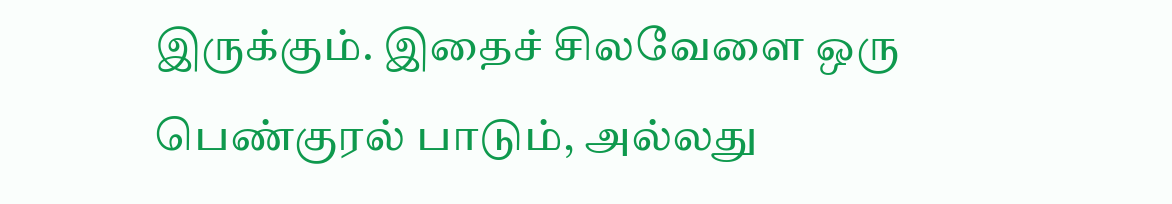இருக்கும். இதைச் சிலவேளை ஒரு பெண்குரல் பாடும், அல்லது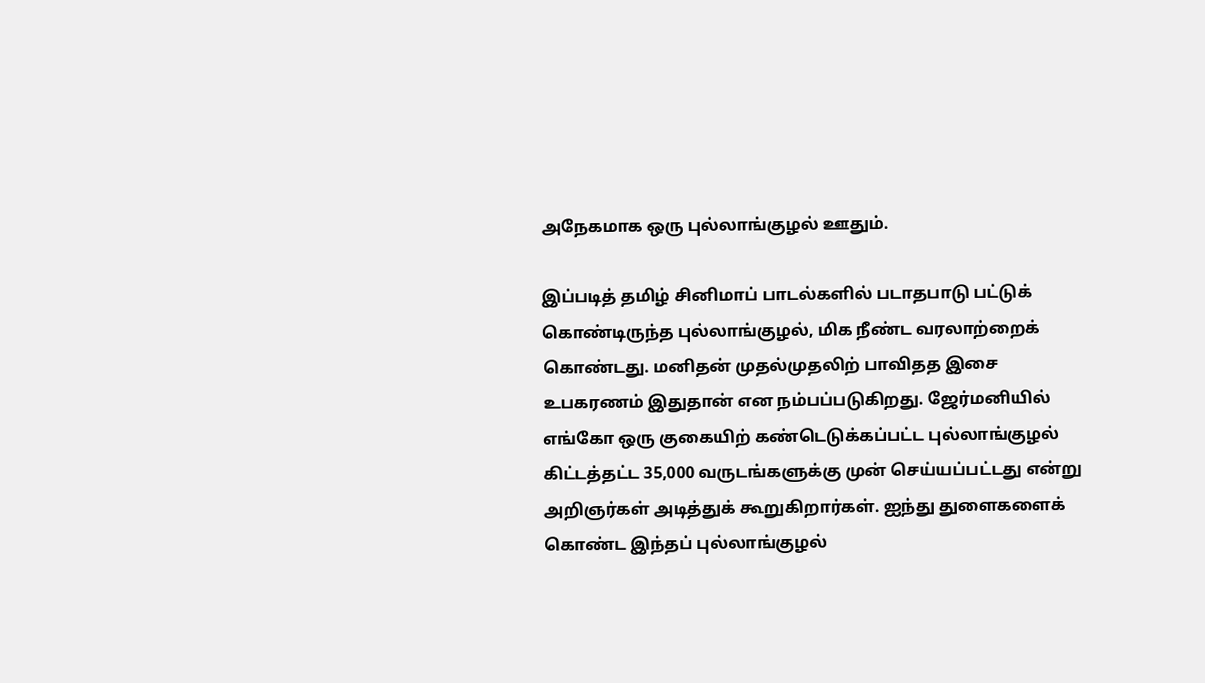அநேகமாக ஒரு புல்லாங்குழல் ஊதும்.

இப்படித் தமிழ் சினிமாப் பாடல்களில் படாதபாடு பட்டுக் கொண்டிருந்த புல்லாங்குழல், மிக நீண்ட வரலாற்றைக் கொண்டது. மனிதன் முதல்முதலிற் பாவிதத இசை உபகரணம் இதுதான் என நம்பப்படுகிறது. ஜேர்மனியில் எங்கோ ஒரு குகையிற் கண்டெடுக்கப்பட்ட புல்லாங்குழல் கிட்டத்தட்ட 35,000 வருடங்களுக்கு முன் செய்யப்பட்டது என்று அறிஞர்கள் அடித்துக் கூறுகிறார்கள். ஐந்து துளைகளைக் கொண்ட இந்தப் புல்லாங்குழல்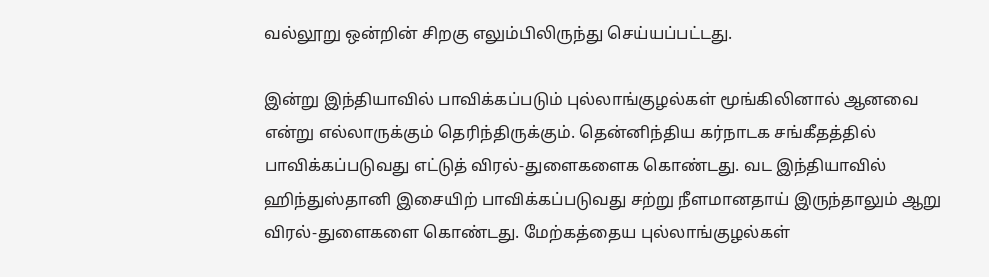வல்லூறு ஒன்றின் சிறகு எலும்பிலிருந்து செய்யப்பட்டது.

இன்று இந்தியாவில் பாவிக்கப்படும் புல்லாங்குழல்கள் மூங்கிலினால் ஆனவை என்று எல்லாருக்கும் தெரிந்திருக்கும். தென்னிந்திய கர்நாடக சங்கீதத்தில் பாவிக்கப்படுவது எட்டுத் விரல்-துளைகளைக கொண்டது. வட இந்தியாவில் ஹிந்துஸ்தானி இசையிற் பாவிக்கப்படுவது சற்று நீளமானதாய் இருந்தாலும் ஆறு விரல்-துளைகளை கொண்டது. மேற்கத்தைய புல்லாங்குழல்கள்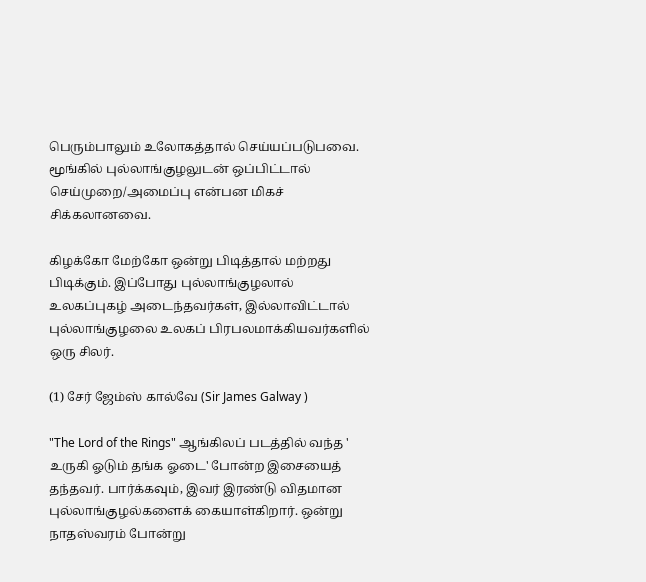பெரும்பாலும் உலோகத்தால் செய்யப்படுபவை. மூங்கில் புல்லாங்குழலுடன் ஒப்பிட்டால் செய்முறை/அமைப்பு என்பன மிகச் சிக்கலானவை.

கிழக்கோ மேற்கோ ஒன்று பிடித்தால் மற்றது பிடிக்கும். இப்போது புல்லாங்குழலால் உலகப்புகழ் அடைந்தவர்கள், இல்லாவிட்டால் புல்லாங்குழலை உலகப் பிரபலமாக்கியவர்களில் ஒரு சிலர்.

(1) சேர் ஜேம்ஸ் கால்வே (Sir James Galway )

"The Lord of the Rings" ஆங்கிலப் படத்தில் வந்த ' உருகி ஓடும் தங்க ஓடை' போன்ற இசையைத் தந்தவர். பார்க்கவும், இவர் இரண்டு விதமான புல்லாங்குழல்களைக் கையாள்கிறார். ஒன்று நாதஸ்வரம் போன்று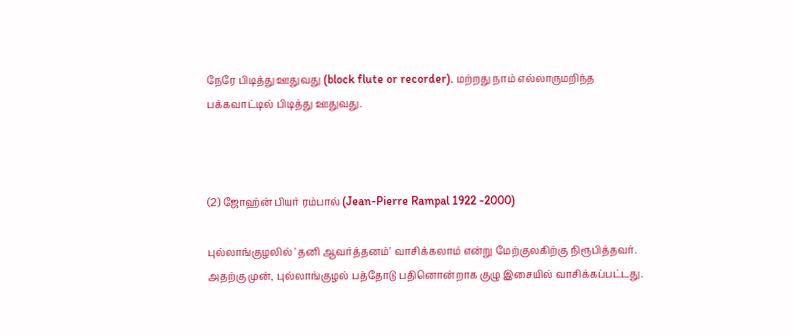நேரே பிடித்து ஊதுவது (block flute or recorder). மற்றது நாம் எல்லாருமறிந்த பக்கவாட்டில் பிடித்து ஊதுவது.



(2) ஜோஹ்ன் பியர் ரம்பால் (Jean-Pierre Rampal 1922 -2000)

புல்லாங்குழலில் 'தனி ஆவர்த்தனம்' வாசிக்கலாம் என்று மேற்குலகிற்கு நிரூபித்தவர். அதற்கு முன், புல்லாங்குழல் பத்தோடு பதினொன்றாக குழு இசையில் வாசிக்கப்பட்டது.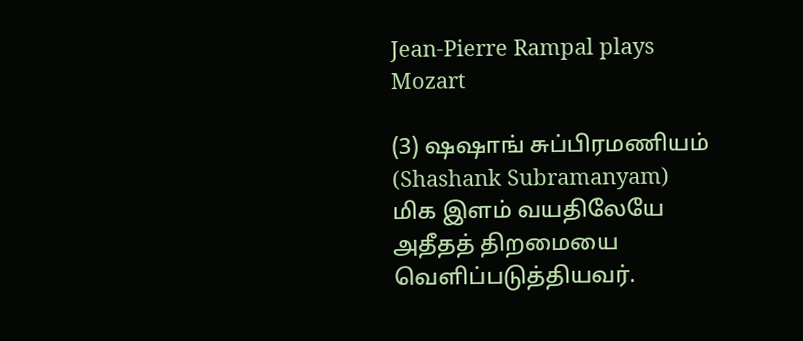Jean-Pierre Rampal plays Mozart

(3) ஷஷாங் சுப்பிரமணியம் (Shashank Subramanyam) மிக இளம் வயதிலேயே அதீதத் திறமையை வெளிப்படுத்தியவர்.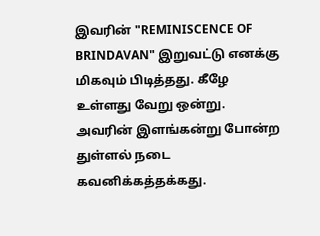இவரின் "REMINISCENCE OF BRINDAVAN" இறுவட்டு எனக்கு மிகவும் பிடித்தது. கீழே உள்ளது வேறு ஒன்று. அவரின் இளங்கன்று போன்ற துள்ளல் நடை கவனிக்கத்தக்கது.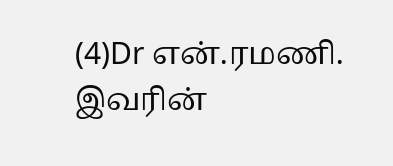(4)Dr என்.ரமணி. இவரின்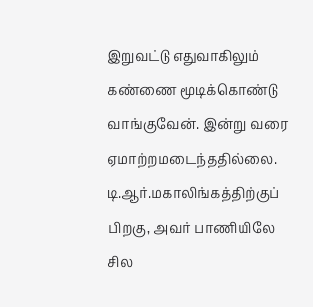இறுவட்டு எதுவாகிலும் கண்ணை மூடிக்கொண்டு வாங்குவேன். இன்று வரை ஏமாற்றமடைந்ததில்லை. டி.ஆர்.மகாலிங்கத்திற்குப் பிறகு, அவர் பாணியிலே சில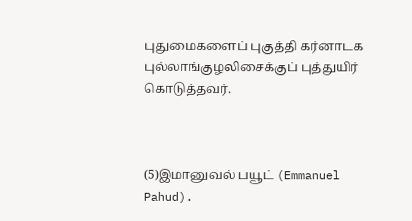புதுமைகளைப் புகுத்தி கர்னாடக புல்லாங்குழலிசைக்குப் புத்துயிர் கொடுத்தவர்.



(5)இமானுவல் பயூட் (Emmanuel Pahud).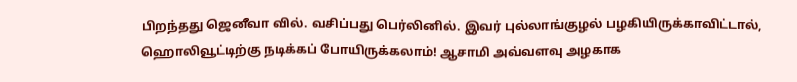பிறந்தது ஜெனீவா வில். வசிப்பது பெர்லினில். இவர் புல்லாங்குழல் பழகியிருக்காவிட்டால், ஹொலிவூட்டிற்கு நடிக்கப் போயிருக்கலாம்! ஆசாமி அவ்வளவு அழகாக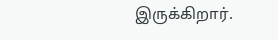இருக்கிறார்.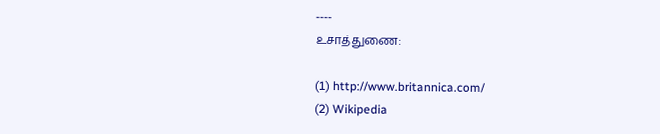----
உசாத்துணை:

(1) http://www.britannica.com/
(2) Wikipedia